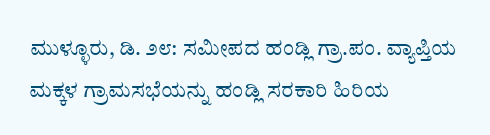ಮುಳ್ಳೂರು, ಡಿ. ೨೮: ಸಮೀಪದ ಹಂಡ್ಲಿ ಗ್ರಾ.ಪಂ. ವ್ಯಾಪ್ತಿಯ ಮಕ್ಕಳ ಗ್ರಾಮಸಭೆಯನ್ನು ಹಂಡ್ಲಿ ಸರಕಾರಿ ಹಿರಿಯ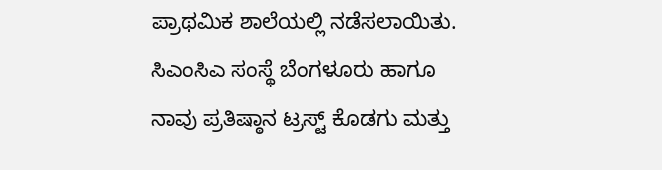ಪ್ರಾಥಮಿಕ ಶಾಲೆಯಲ್ಲಿ ನಡೆಸಲಾಯಿತು.
ಸಿಎಂಸಿಎ ಸಂಸ್ಥೆ ಬೆಂಗಳೂರು ಹಾಗೂ ನಾವು ಪ್ರತಿಷ್ಠಾನ ಟ್ರಸ್ಟ್ ಕೊಡಗು ಮತ್ತು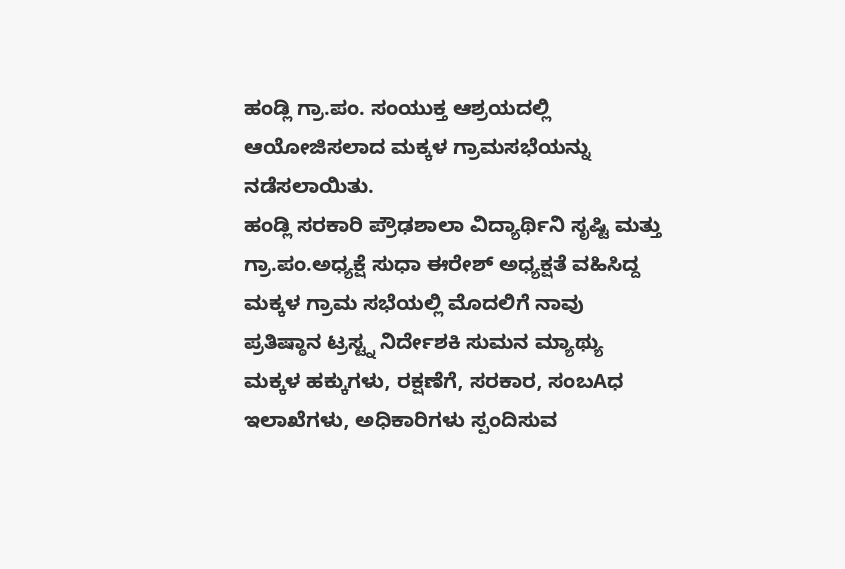ಹಂಡ್ಲಿ ಗ್ರಾ.ಪಂ. ಸಂಯುಕ್ತ ಆಶ್ರಯದಲ್ಲಿ ಆಯೋಜಿಸಲಾದ ಮಕ್ಕಳ ಗ್ರಾಮಸಭೆಯನ್ನು ನಡೆಸಲಾಯಿತು.
ಹಂಡ್ಲಿ ಸರಕಾರಿ ಪ್ರೌಢಶಾಲಾ ವಿದ್ಯಾರ್ಥಿನಿ ಸೃಷ್ಟಿ ಮತ್ತು ಗ್ರಾ.ಪಂ.ಅಧ್ಯಕ್ಷೆ ಸುಧಾ ಈರೇಶ್ ಅಧ್ಯಕ್ಷತೆ ವಹಿಸಿದ್ದ ಮಕ್ಕಳ ಗ್ರಾಮ ಸಭೆಯಲ್ಲಿ ಮೊದಲಿಗೆ ನಾವು ಪ್ರತಿಷ್ಠಾನ ಟ್ರಸ್ಟ್ನ ನಿರ್ದೇಶಕಿ ಸುಮನ ಮ್ಯಾಥ್ಯು ಮಕ್ಕಳ ಹಕ್ಕುಗಳು, ರಕ್ಷಣೆಗೆ, ಸರಕಾರ, ಸಂಬAಧ ಇಲಾಖೆಗಳು, ಅಧಿಕಾರಿಗಳು ಸ್ಪಂದಿಸುವ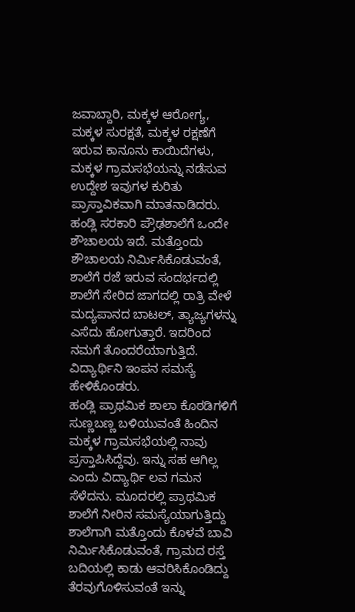ಜವಾಬ್ದಾರಿ, ಮಕ್ಕಳ ಆರೋಗ್ಯ, ಮಕ್ಕಳ ಸುರಕ್ಷತೆ, ಮಕ್ಕಳ ರಕ್ಷಣೆಗೆ ಇರುವ ಕಾನೂನು ಕಾಯಿದೆಗಳು, ಮಕ್ಕಳ ಗ್ರಾಮಸಭೆಯನ್ನು ನಡೆಸುವ ಉದ್ದೇಶ ಇವುಗಳ ಕುರಿತು ಪ್ರಾಸ್ತಾವಿಕವಾಗಿ ಮಾತನಾಡಿದರು.
ಹಂಡ್ಲಿ ಸರಕಾರಿ ಪ್ರೌಢಶಾಲೆಗೆ ಒಂದೇ ಶೌಚಾಲಯ ಇದೆ. ಮತ್ತೊಂದು ಶೌಚಾಲಯ ನಿರ್ಮಿಸಿಕೊಡುವಂತೆ, ಶಾಲೆಗೆ ರಜೆ ಇರುವ ಸಂದರ್ಭದಲ್ಲಿ ಶಾಲೆಗೆ ಸೇರಿದ ಜಾಗದಲ್ಲಿ ರಾತ್ರಿ ವೇಳೆ ಮದ್ಯಪಾನದ ಬಾಟಲ್, ತ್ಯಾಜ್ಯಗಳನ್ನು ಎಸೆದು ಹೋಗುತ್ತಾರೆ. ಇದರಿಂದ ನಮಗೆ ತೊಂದರೆಯಾಗುತ್ತಿದೆ. ವಿದ್ಯಾರ್ಥಿನಿ ಇಂಪನ ಸಮಸ್ಯೆ ಹೇಳಿಕೊಂಡರು.
ಹಂಡ್ಲಿ ಪ್ರಾಥಮಿಕ ಶಾಲಾ ಕೊಠಡಿಗಳಿಗೆ ಸುಣ್ಣಬಣ್ಣ ಬಳಿಯುವಂತೆ ಹಿಂದಿನ ಮಕ್ಕಳ ಗ್ರಾಮಸಭೆಯಲ್ಲಿ ನಾವು ಪ್ರಸ್ತಾಪಿಸಿದ್ದೆವು. ಇನ್ನು ಸಹ ಆಗಿಲ್ಲ ಎಂದು ವಿದ್ಯಾರ್ಥಿ ಲವ ಗಮನ ಸೆಳೆದನು. ಮೂದರಲ್ಲಿ ಪ್ರಾಥಮಿಕ ಶಾಲೆಗೆ ನೀರಿನ ಸಮಸ್ಯೆಯಾಗುತ್ತಿದ್ದು ಶಾಲೆಗಾಗಿ ಮತ್ತೊಂದು ಕೊಳವೆ ಬಾವಿ ನಿರ್ಮಿಸಿಕೊಡುವಂತೆ, ಗ್ರಾಮದ ರಸ್ತೆ ಬದಿಯಲ್ಲಿ ಕಾಡು ಆವರಿಸಿಕೊಂಡಿದ್ದು ತೆರವುಗೊಳಿಸುವಂತೆ ಇನ್ನು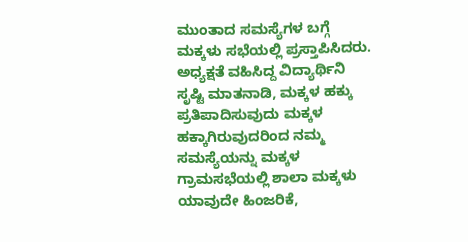ಮುಂತಾದ ಸಮಸ್ಯೆಗಳ ಬಗ್ಗೆ ಮಕ್ಕಳು ಸಭೆಯಲ್ಲಿ ಪ್ರಸ್ತಾಪಿಸಿದರು.
ಅಧ್ಯಕ್ಷತೆ ವಹಿಸಿದ್ದ ವಿದ್ಯಾರ್ಥಿನಿ ಸೃಷ್ಟಿ ಮಾತನಾಡಿ, ಮಕ್ಕಳ ಹಕ್ಕು ಪ್ರತಿಪಾದಿಸುವುದು ಮಕ್ಕಳ ಹಕ್ಕಾಗಿರುವುದರಿಂದ ನಮ್ಮ ಸಮಸ್ಯೆಯನ್ನು ಮಕ್ಕಳ ಗ್ರಾಮಸಭೆಯಲ್ಲಿ ಶಾಲಾ ಮಕ್ಕಳು ಯಾವುದೇ ಹಿಂಜರಿಕೆ,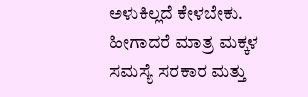ಅಳುಕಿಲ್ಲದೆ ಕೇಳಬೇಕು. ಹೀಗಾದರೆ ಮಾತ್ರ ಮಕ್ಕಳ ಸಮಸ್ಯೆ ಸರಕಾರ ಮತ್ತು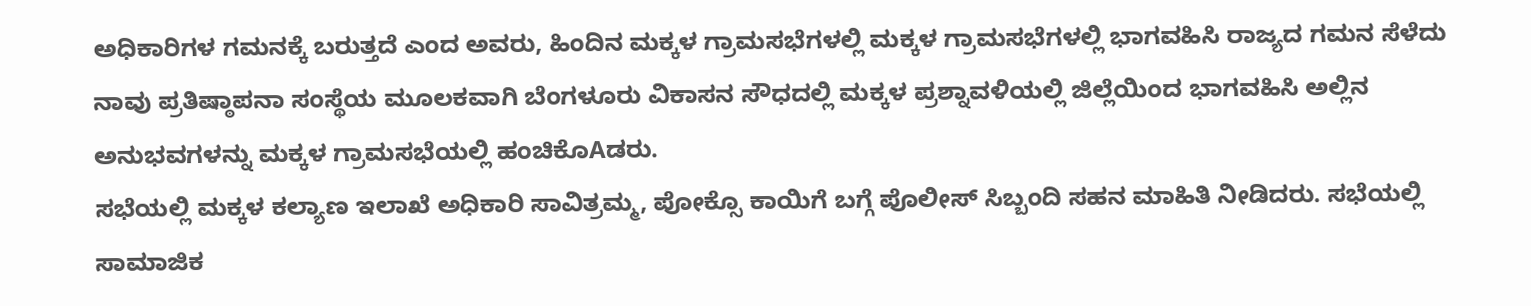ಅಧಿಕಾರಿಗಳ ಗಮನಕ್ಕೆ ಬರುತ್ತದೆ ಎಂದ ಅವರು, ಹಿಂದಿನ ಮಕ್ಕಳ ಗ್ರಾಮಸಭೆಗಳಲ್ಲಿ ಮಕ್ಕಳ ಗ್ರಾಮಸಭೆಗಳಲ್ಲಿ ಭಾಗವಹಿಸಿ ರಾಜ್ಯದ ಗಮನ ಸೆಳೆದು ನಾವು ಪ್ರತಿಷ್ಠಾಪನಾ ಸಂಸ್ಥೆಯ ಮೂಲಕವಾಗಿ ಬೆಂಗಳೂರು ವಿಕಾಸನ ಸೌಧದಲ್ಲಿ ಮಕ್ಕಳ ಪ್ರಶ್ನಾವಳಿಯಲ್ಲಿ ಜಿಲ್ಲೆಯಿಂದ ಭಾಗವಹಿಸಿ ಅಲ್ಲಿನ ಅನುಭವಗಳನ್ನು ಮಕ್ಕಳ ಗ್ರಾಮಸಭೆಯಲ್ಲಿ ಹಂಚಿಕೊAಡರು.
ಸಭೆಯಲ್ಲಿ ಮಕ್ಕಳ ಕಲ್ಯಾಣ ಇಲಾಖೆ ಅಧಿಕಾರಿ ಸಾವಿತ್ರಮ್ಮ, ಪೋಕ್ಸೊ ಕಾಯಿಗೆ ಬಗ್ಗೆ ಪೊಲೀಸ್ ಸಿಬ್ಬಂದಿ ಸಹನ ಮಾಹಿತಿ ನೀಡಿದರು. ಸಭೆಯಲ್ಲಿ ಸಾಮಾಜಿಕ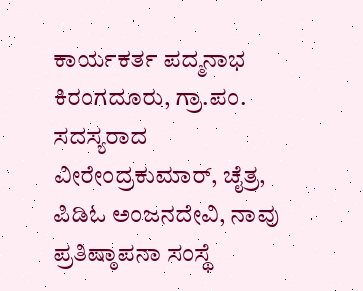ಕಾರ್ಯಕರ್ತ ಪದ್ಮನಾಭ ಕಿರಂಗದೂರು, ಗ್ರಾ.ಪಂ. ಸದಸ್ಯರಾದ ವೀರೇಂದ್ರಕುಮಾರ್, ಚೈತ್ರ, ಪಿಡಿಓ ಅಂಜನದೇವಿ, ನಾವು ಪ್ರತಿಷ್ಠಾಪನಾ ಸಂಸ್ಥೆ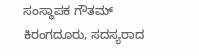ಸಂಸ್ಥಾಪಕ ಗೌತಮ್ ಕಿರಂಗದೂರು, ಸದಸ್ಯರಾದ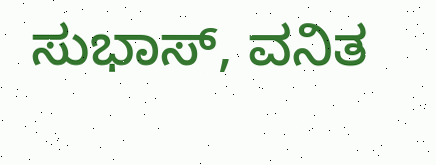ಸುಭಾಸ್, ವನಿತ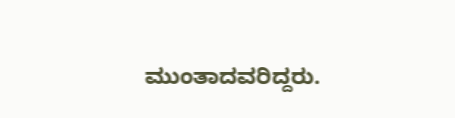ಮುಂತಾದವರಿದ್ದರು.